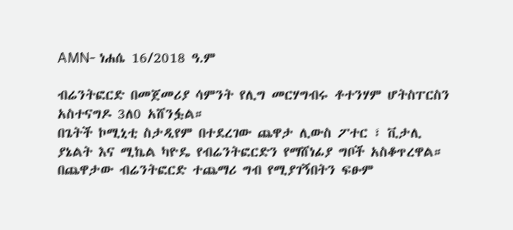AMN- ነሐሴ 16/2018 ዓ.ም

ብሬንትፎርድ በመጀመሪያ ሳምንት የሊግ መርሃግብሩ ቶተንሃም ሆትስፐርስን አስተናግዶ 3ለ0 አሸንፏል።
በጌትች ኮሚኒቲ ስታዲየም በተደረገው ጨዋታ ሊውስ ፖተር ፣ ቪታሊ ያኔልት እና ሚኬል ካዮዴ የብሬንትፎርድን የማሸነፊያ ግቦች አስቆጥረዋል።
በጨዋታው ብሬንትፎርድ ተጨማሪ ግብ የሚያገኝበትን ፍፁም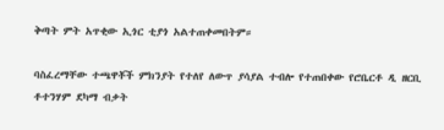ቅጣት ምት አጥቂው ኢጎር ቲያጎ አልተጠቀመበትም።

ባስፈረማቸው ተጫዋቾች ምክንያት የተለየ ለውጥ ያሳያል ተብሎ የተጠበቀው የሮቤርቶ ዲ ዘርቢ ቶተንሃም ደካማ ብቃት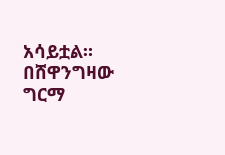አሳይቷል።
በሸዋንግዛው ግርማ